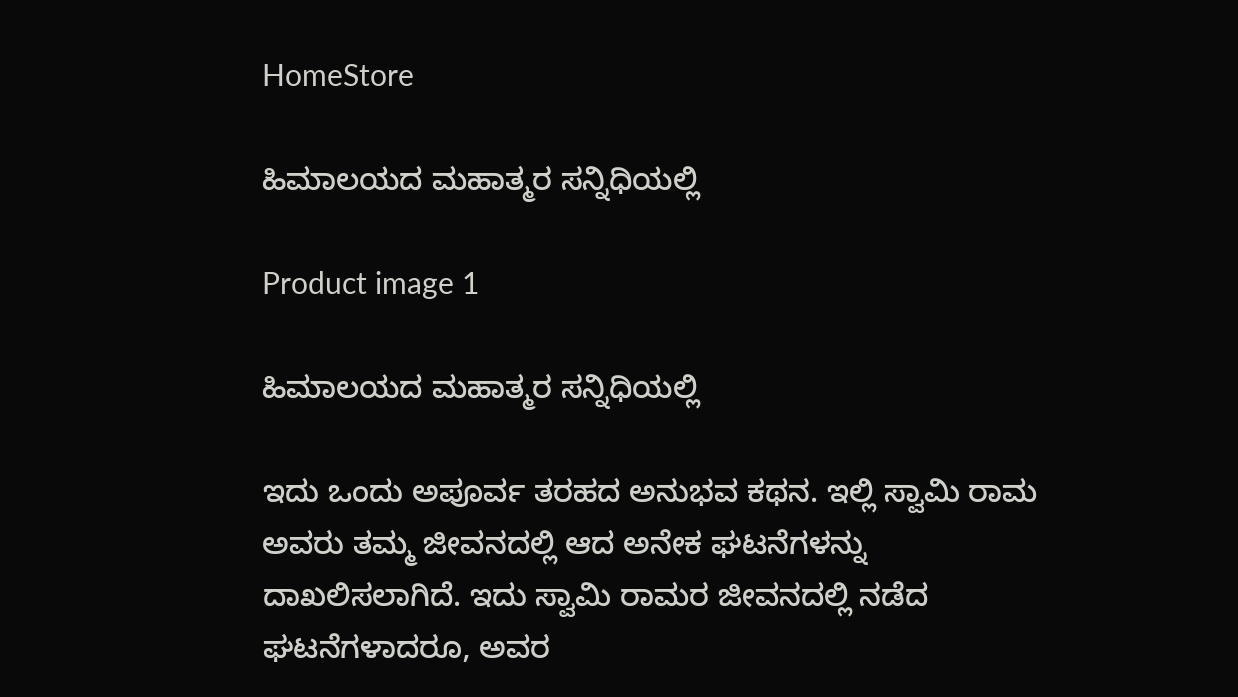HomeStore

ಹಿಮಾಲಯದ ಮಹಾತ್ಮರ ಸನ್ನಿಧಿಯಲ್ಲಿ

Product image 1

ಹಿಮಾಲಯದ ಮಹಾತ್ಮರ ಸನ್ನಿಧಿಯಲ್ಲಿ

ಇದು ಒಂದು ಅಪೂರ್ವ ತರಹದ ಅನುಭವ ಕಥನ. ಇಲ್ಲಿ ಸ್ವಾಮಿ ರಾಮ ಅವರು ತಮ್ಮ ಜೀವನದಲ್ಲಿ ಆದ ಅನೇಕ ಘಟನೆಗಳನ್ನು ದಾಖಲಿಸಲಾಗಿದೆ. ಇದು ಸ್ವಾಮಿ ರಾಮರ ಜೀವನದಲ್ಲಿ ನಡೆದ ಘಟನೆಗಳಾದರೂ, ಅವರ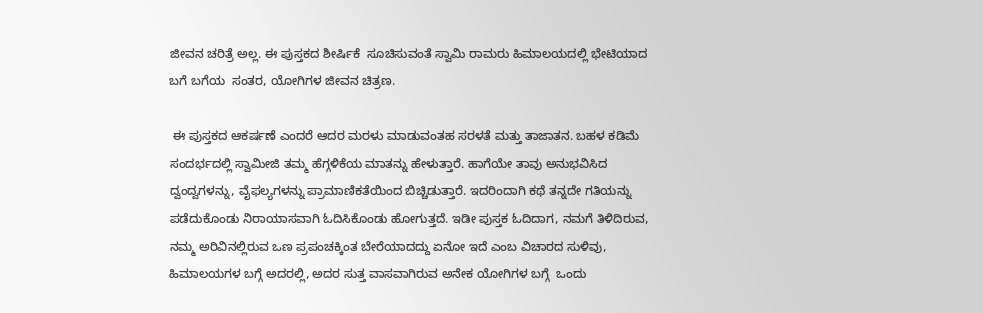ಜೀವನ ಚರಿತ್ರೆ ಅಲ್ಲ. ಈ ಪುಸ್ತಕದ ಶೀರ್ಷಿಕೆ  ಸೂಚಿಸುವಂತೆ ಸ್ವಾಮಿ ರಾಮರು ಹಿಮಾಲಯದಲ್ಲಿ ಭೇಟಿಯಾದ ಬಗೆ ಬಗೆಯ  ಸಂತರ, ಯೋಗಿಗಳ ಜೀವನ ಚಿತ್ರಣ.

 ಈ ಪುಸ್ತಕದ ಆಕರ್ಷಣೆ ಎಂದರೆ ಆದರ ಮರಳು ಮಾಡುವಂತಹ ಸರಳತೆ ಮತ್ತು ತಾಜಾತನ. ಬಹಳ ಕಡಿಮೆ ಸಂದರ್ಭದಲ್ಲಿ ಸ್ವಾಮೀಜಿ ತಮ್ಮ ಹೆಗ್ಗಳಿಕೆಯ ಮಾತನ್ನು ಹೇಳುತ್ತಾರೆ. ಹಾಗೆಯೇ ತಾವು ಅನುಭವಿಸಿದ ದ್ವಂದ್ವಗಳನ್ನು, ವೈಫಲ್ಯಗಳನ್ನು ಪ್ರಾಮಾಣಿಕತೆಯಿಂದ ಬಿಚ್ಚಿಡುತ್ತಾರೆ. ಇದರಿಂದಾಗಿ ಕಥೆ ತನ್ನದೇ ಗತಿಯನ್ನು ಪಡೆದುಕೊಂಡು ನಿರಾಯಾಸವಾಗಿ ಓದಿಸಿಕೊಂಡು ಹೋಗುತ್ತದೆ. ಇಡೀ ಪುಸ್ತಕ ಓದಿದಾಗ, ನಮಗೆ ತಿಳಿದಿರುವ, ನಮ್ಮ ಅರಿವಿನಲ್ಲಿರುವ ಒಣ ಪ್ರಪಂಚಕ್ಕಿಂತ ಬೇರೆಯಾದದ್ದು ಏನೋ ಇದೆ ಎಂಬ ವಿಚಾರದ ಸುಳಿವು, ಹಿಮಾಲಯಗಳ ಬಗ್ಗೆ ಅದರಲ್ಲಿ, ಅದರ ಸುತ್ತ ವಾಸವಾಗಿರುವ ಅನೇಕ ಯೋಗಿಗಳ ಬಗ್ಗೆ  ಒಂದು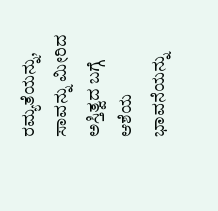ರಮ್ಯತೆಯನ್ನು, ಸಾವನ್ನು ಮೀರಿದ ಅಸ್ತಿತ್ವದ ಬಗ್ಗೆ ಆಶೆಯ ಭಾವನೆಯನ್ನು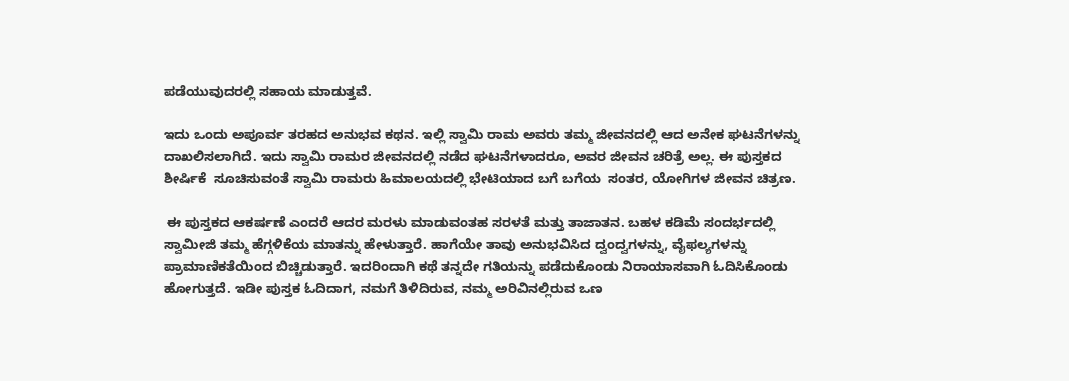ಪಡೆಯುವುದರಲ್ಲಿ ಸಹಾಯ ಮಾಡುತ್ತವೆ.

ಇದು ಒಂದು ಅಪೂರ್ವ ತರಹದ ಅನುಭವ ಕಥನ. ಇಲ್ಲಿ ಸ್ವಾಮಿ ರಾಮ ಅವರು ತಮ್ಮ ಜೀವನದಲ್ಲಿ ಆದ ಅನೇಕ ಘಟನೆಗಳನ್ನು ದಾಖಲಿಸಲಾಗಿದೆ. ಇದು ಸ್ವಾಮಿ ರಾಮರ ಜೀವನದಲ್ಲಿ ನಡೆದ ಘಟನೆಗಳಾದರೂ, ಅವರ ಜೀವನ ಚರಿತ್ರೆ ಅಲ್ಲ. ಈ ಪುಸ್ತಕದ ಶೀರ್ಷಿಕೆ  ಸೂಚಿಸುವಂತೆ ಸ್ವಾಮಿ ರಾಮರು ಹಿಮಾಲಯದಲ್ಲಿ ಭೇಟಿಯಾದ ಬಗೆ ಬಗೆಯ  ಸಂತರ, ಯೋಗಿಗಳ ಜೀವನ ಚಿತ್ರಣ.

 ಈ ಪುಸ್ತಕದ ಆಕರ್ಷಣೆ ಎಂದರೆ ಆದರ ಮರಳು ಮಾಡುವಂತಹ ಸರಳತೆ ಮತ್ತು ತಾಜಾತನ. ಬಹಳ ಕಡಿಮೆ ಸಂದರ್ಭದಲ್ಲಿ ಸ್ವಾಮೀಜಿ ತಮ್ಮ ಹೆಗ್ಗಳಿಕೆಯ ಮಾತನ್ನು ಹೇಳುತ್ತಾರೆ. ಹಾಗೆಯೇ ತಾವು ಅನುಭವಿಸಿದ ದ್ವಂದ್ವಗಳನ್ನು, ವೈಫಲ್ಯಗಳನ್ನು ಪ್ರಾಮಾಣಿಕತೆಯಿಂದ ಬಿಚ್ಚಿಡುತ್ತಾರೆ. ಇದರಿಂದಾಗಿ ಕಥೆ ತನ್ನದೇ ಗತಿಯನ್ನು ಪಡೆದುಕೊಂಡು ನಿರಾಯಾಸವಾಗಿ ಓದಿಸಿಕೊಂಡು ಹೋಗುತ್ತದೆ. ಇಡೀ ಪುಸ್ತಕ ಓದಿದಾಗ, ನಮಗೆ ತಿಳಿದಿರುವ, ನಮ್ಮ ಅರಿವಿನಲ್ಲಿರುವ ಒಣ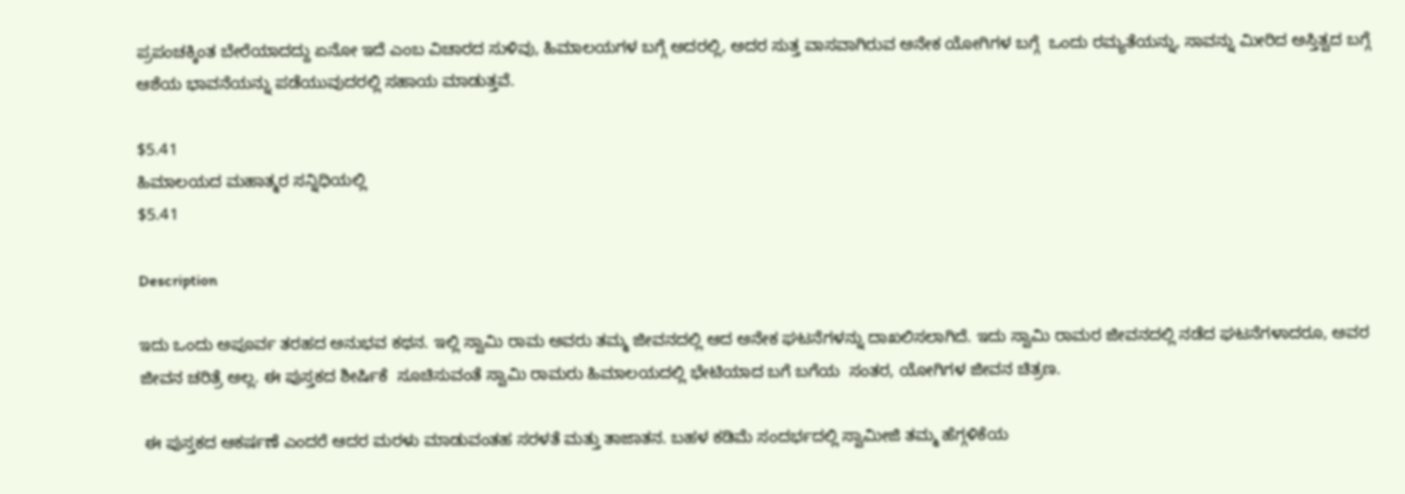ಪ್ರಪಂಚಕ್ಕಿಂತ ಬೇರೆಯಾದದ್ದು ಏನೋ ಇದೆ ಎಂಬ ವಿಚಾರದ ಸುಳಿವು, ಹಿಮಾಲಯಗಳ ಬಗ್ಗೆ ಅದರಲ್ಲಿ, ಅದರ ಸುತ್ತ ವಾಸವಾಗಿರುವ ಅನೇಕ ಯೋಗಿಗಳ ಬಗ್ಗೆ  ಒಂದು ರಮ್ಯತೆಯನ್ನು, ಸಾವನ್ನು ಮೀರಿದ ಅಸ್ತಿತ್ವದ ಬಗ್ಗೆ ಆಶೆಯ ಭಾವನೆಯನ್ನು ಪಡೆಯುವುದರಲ್ಲಿ ಸಹಾಯ ಮಾಡುತ್ತವೆ.

$5.41
ಹಿಮಾಲಯದ ಮಹಾತ್ಮರ ಸನ್ನಿಧಿಯಲ್ಲಿ
$5.41

Description

ಇದು ಒಂದು ಅಪೂರ್ವ ತರಹದ ಅನುಭವ ಕಥನ. ಇಲ್ಲಿ ಸ್ವಾಮಿ ರಾಮ ಅವರು ತಮ್ಮ ಜೀವನದಲ್ಲಿ ಆದ ಅನೇಕ ಘಟನೆಗಳನ್ನು ದಾಖಲಿಸಲಾಗಿದೆ. ಇದು ಸ್ವಾಮಿ ರಾಮರ ಜೀವನದಲ್ಲಿ ನಡೆದ ಘಟನೆಗಳಾದರೂ, ಅವರ ಜೀವನ ಚರಿತ್ರೆ ಅಲ್ಲ. ಈ ಪುಸ್ತಕದ ಶೀರ್ಷಿಕೆ  ಸೂಚಿಸುವಂತೆ ಸ್ವಾಮಿ ರಾಮರು ಹಿಮಾಲಯದಲ್ಲಿ ಭೇಟಿಯಾದ ಬಗೆ ಬಗೆಯ  ಸಂತರ, ಯೋಗಿಗಳ ಜೀವನ ಚಿತ್ರಣ.

 ಈ ಪುಸ್ತಕದ ಆಕರ್ಷಣೆ ಎಂದರೆ ಆದರ ಮರಳು ಮಾಡುವಂತಹ ಸರಳತೆ ಮತ್ತು ತಾಜಾತನ. ಬಹಳ ಕಡಿಮೆ ಸಂದರ್ಭದಲ್ಲಿ ಸ್ವಾಮೀಜಿ ತಮ್ಮ ಹೆಗ್ಗಳಿಕೆಯ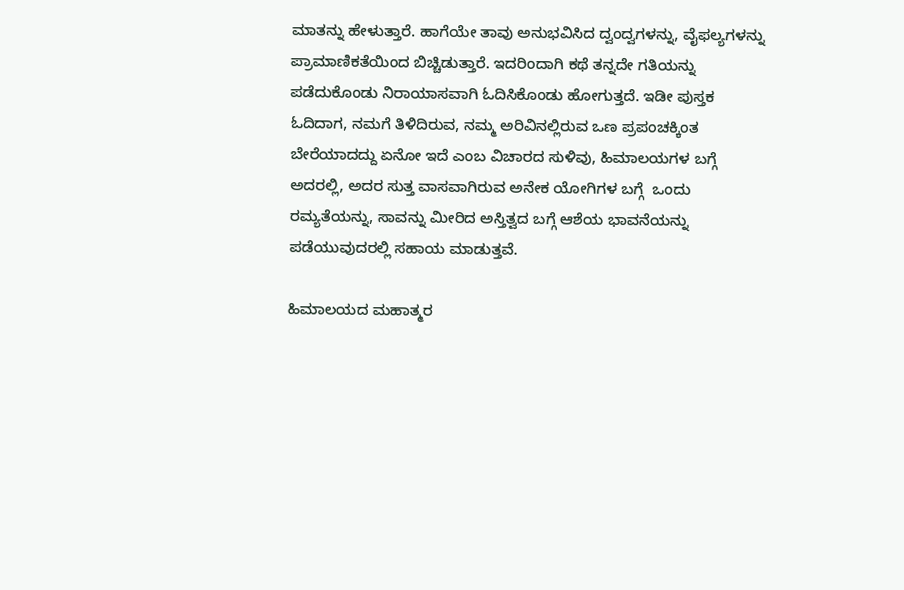ಮಾತನ್ನು ಹೇಳುತ್ತಾರೆ. ಹಾಗೆಯೇ ತಾವು ಅನುಭವಿಸಿದ ದ್ವಂದ್ವಗಳನ್ನು, ವೈಫಲ್ಯಗಳನ್ನು ಪ್ರಾಮಾಣಿಕತೆಯಿಂದ ಬಿಚ್ಚಿಡುತ್ತಾರೆ. ಇದರಿಂದಾಗಿ ಕಥೆ ತನ್ನದೇ ಗತಿಯನ್ನು ಪಡೆದುಕೊಂಡು ನಿರಾಯಾಸವಾಗಿ ಓದಿಸಿಕೊಂಡು ಹೋಗುತ್ತದೆ. ಇಡೀ ಪುಸ್ತಕ ಓದಿದಾಗ, ನಮಗೆ ತಿಳಿದಿರುವ, ನಮ್ಮ ಅರಿವಿನಲ್ಲಿರುವ ಒಣ ಪ್ರಪಂಚಕ್ಕಿಂತ ಬೇರೆಯಾದದ್ದು ಏನೋ ಇದೆ ಎಂಬ ವಿಚಾರದ ಸುಳಿವು, ಹಿಮಾಲಯಗಳ ಬಗ್ಗೆ ಅದರಲ್ಲಿ, ಅದರ ಸುತ್ತ ವಾಸವಾಗಿರುವ ಅನೇಕ ಯೋಗಿಗಳ ಬಗ್ಗೆ  ಒಂದು ರಮ್ಯತೆಯನ್ನು, ಸಾವನ್ನು ಮೀರಿದ ಅಸ್ತಿತ್ವದ ಬಗ್ಗೆ ಆಶೆಯ ಭಾವನೆಯನ್ನು ಪಡೆಯುವುದರಲ್ಲಿ ಸಹಾಯ ಮಾಡುತ್ತವೆ.

ಹಿಮಾಲಯದ ಮಹಾತ್ಮರ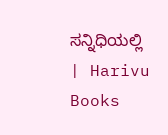ಸನ್ನಿಧಿಯಲ್ಲಿ | Harivu Books